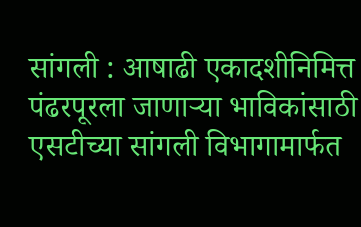सांगली : आषाढी एकादशीनिमित्त पंढरपूरला जाणाऱ्या भाविकांसाठी एसटीच्या सांगली विभागामार्फत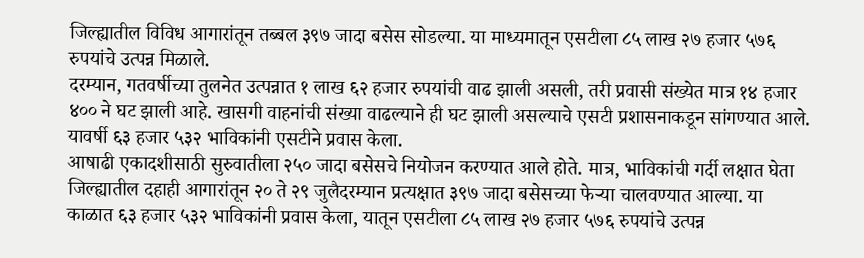जिल्ह्यातील विविध आगारांतून तब्बल ३९७ जादा बसेस सोडल्या. या माध्यमातून एसटीला ८५ लाख २७ हजार ५७६ रुपयांचे उत्पन्न मिळाले.
दरम्यान, गतवर्षीच्या तुलनेत उत्पन्नात १ लाख ६२ हजार रुपयांची वाढ झाली असली, तरी प्रवासी संख्येत मात्र १४ हजार ४०० ने घट झाली आहे. खासगी वाहनांची संख्या वाढल्याने ही घट झाली असल्याचे एसटी प्रशासनाकडून सांगण्यात आले. यावर्षी ६३ हजार ५३२ भाविकांनी एसटीने प्रवास केला.
आषाढी एकादशीसाठी सुरुवातीला २५० जादा बसेसचे नियोजन करण्यात आले होते. मात्र, भाविकांची गर्दी लक्षात घेता जिल्ह्यातील दहाही आगारांतून २० ते २९ जुलैदरम्यान प्रत्यक्षात ३९७ जादा बसेसच्या फेऱ्या चालवण्यात आल्या. या काळात ६३ हजार ५३२ भाविकांनी प्रवास केला, यातून एसटीला ८५ लाख २७ हजार ५७६ रुपयांचे उत्पन्न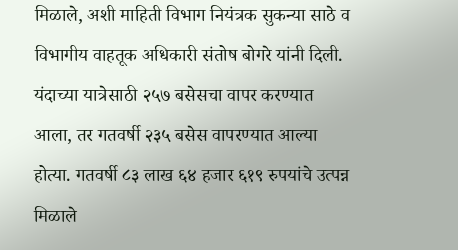मिळाले, अशी माहिती विभाग नियंत्रक सुकन्या साठे व विभागीय वाहतूक अधिकारी संतोष बोगरे यांनी दिली.
यंदाच्या यात्रेसाठी २५७ बसेसचा वापर करण्यात आला, तर गतवर्षी २३५ बसेस वापरण्यात आल्या होत्या. गतवर्षी ८३ लाख ६४ हजार ६१९ रुपयांचे उत्पन्न मिळाले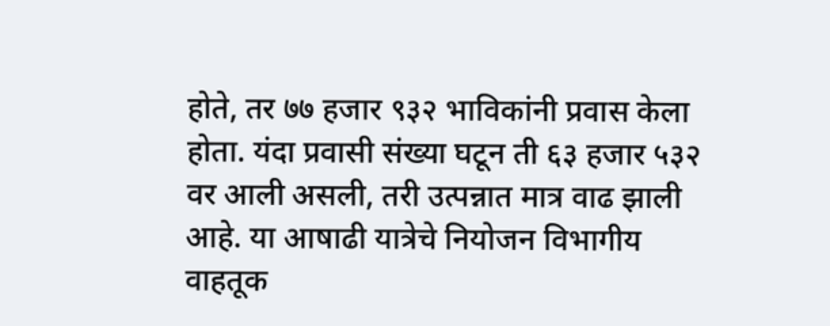होते, तर ७७ हजार ९३२ भाविकांनी प्रवास केला होता. यंदा प्रवासी संख्या घटून ती ६३ हजार ५३२ वर आली असली, तरी उत्पन्नात मात्र वाढ झाली आहे. या आषाढी यात्रेचे नियोजन विभागीय वाहतूक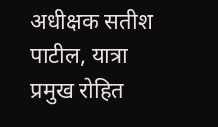अधीक्षक सतीश पाटील, यात्रा प्रमुख रोहित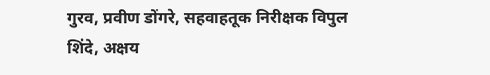गुरव, प्रवीण डोंगरे, सहवाहतूक निरीक्षक विपुल शिंदे, अक्षय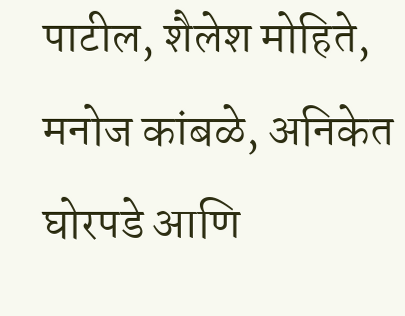पाटील, शैलेश मोहिते, मनोज कांबळे, अनिकेत घोरपडे आणि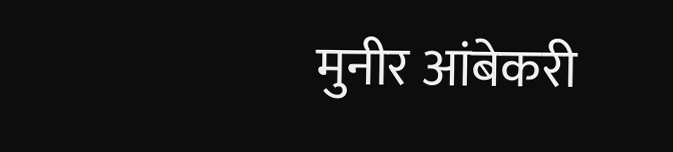मुनीर आंबेकरी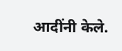आदींनी केले.